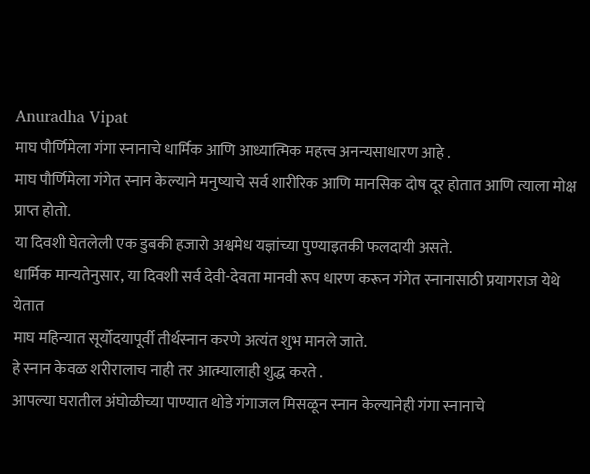Anuradha Vipat
माघ पौर्णिमेला गंगा स्नानाचे धार्मिक आणि आध्यात्मिक महत्त्व अनन्यसाधारण आहे .
माघ पौर्णिमेला गंगेत स्नान केल्याने मनुष्याचे सर्व शारीरिक आणि मानसिक दोष दूर होतात आणि त्याला मोक्ष प्राप्त होतो.
या दिवशी घेतलेली एक डुबकी हजारो अश्वमेध यज्ञांच्या पुण्याइतकी फलदायी असते.
धार्मिक मान्यतेनुसार, या दिवशी सर्व देवी-देवता मानवी रूप धारण करून गंगेत स्नानासाठी प्रयागराज येथे येतात
माघ महिन्यात सूर्योदयापूर्वी तीर्थस्नान करणे अत्यंत शुभ मानले जाते.
हे स्नान केवळ शरीरालाच नाही तर आत्म्यालाही शुद्ध करते .
आपल्या घरातील अंघोळीच्या पाण्यात थोडे गंगाजल मिसळून स्नान केल्यानेही गंगा स्नानाचे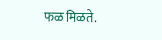फळ मिळते.